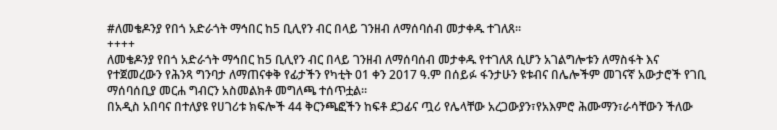#ለመቄዶንያ የበጎ አድራጎት ማኅበር ከ5 ቢሊየን ብር በላይ ገንዘብ ለማሰባሰብ መታቀዱ ተገለጸ።
++++
ለመቄዶንያ የበጎ አድራጎት ማኅበር ከ5 ቢሊየን ብር በላይ ገንዘብ ለማሰባሰብ መታቀዱ የተገለጸ ሲሆን አገልግሎቱን ለማስፋት እና የተጀመረውን የሕንጻ ግንባታ ለማጠናቀቅ የፊታችን የካቲት 01 ቀን 2017 ዓ.ም በሰይፉ ፋንታሁን ዩቱብና በሌሎችም መገናኛ አውታሮች የገቢ ማሰባሰቢያ መርሐ ግብርን አስመልክቶ መግለጫ ተሰጥቷል።
በአዲስ አበባና በተለያዩ የሀገሪቱ ክፍሎች 44 ቅርንጫፎችን ከፍቶ ደጋፊና ጧሪ የሌላቸው አረጋውያን፣የአእምሮ ሕሙማን፣ራሳቸውን ችለው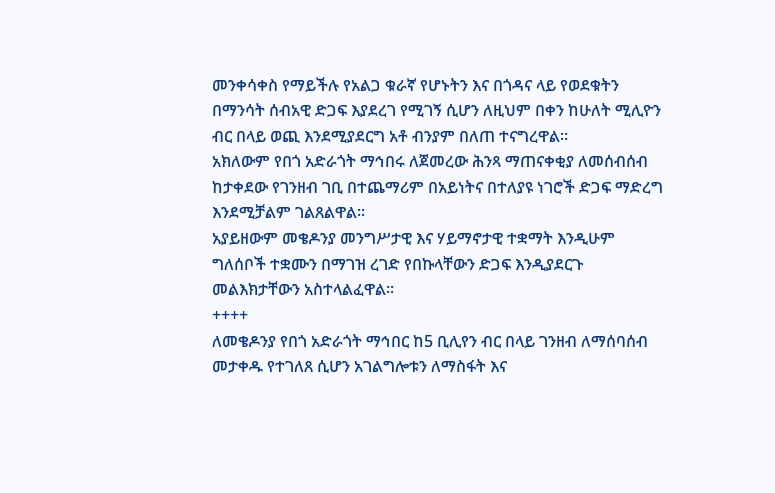መንቀሳቀስ የማይችሉ የአልጋ ቁራኛ የሆኑትን እና በጎዳና ላይ የወደቁትን በማንሳት ሰብአዊ ድጋፍ እያደረገ የሚገኝ ሲሆን ለዚህም በቀን ከሁለት ሚሊዮን ብር በላይ ወጪ እንደሚያደርግ አቶ ብንያም በለጠ ተናግረዋል።
አክለውም የበጎ አድራጎት ማኅበሩ ለጀመረው ሕንጻ ማጠናቀቂያ ለመሰብሰብ ከታቀደው የገንዘብ ገቢ በተጨማሪም በአይነትና በተለያዩ ነገሮች ድጋፍ ማድረግ እንደሚቻልም ገልጸልዋል።
አያይዘውም መቄዶንያ መንግሥታዊ እና ሃይማኖታዊ ተቋማት እንዲሁም ግለሰቦች ተቋሙን በማገዝ ረገድ የበኩላቸውን ድጋፍ እንዲያደርጉ መልእክታቸውን አስተላልፈዋል።
++++
ለመቄዶንያ የበጎ አድራጎት ማኅበር ከ5 ቢሊየን ብር በላይ ገንዘብ ለማሰባሰብ መታቀዱ የተገለጸ ሲሆን አገልግሎቱን ለማስፋት እና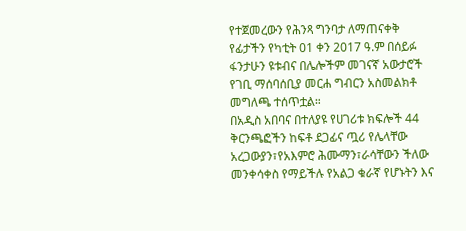የተጀመረውን የሕንጻ ግንባታ ለማጠናቀቅ የፊታችን የካቲት 01 ቀን 2017 ዓ.ም በሰይፉ ፋንታሁን ዩቱብና በሌሎችም መገናኛ አውታሮች የገቢ ማሰባሰቢያ መርሐ ግብርን አስመልክቶ መግለጫ ተሰጥቷል።
በአዲስ አበባና በተለያዩ የሀገሪቱ ክፍሎች 44 ቅርንጫፎችን ከፍቶ ደጋፊና ጧሪ የሌላቸው አረጋውያን፣የአእምሮ ሕሙማን፣ራሳቸውን ችለው መንቀሳቀስ የማይችሉ የአልጋ ቁራኛ የሆኑትን እና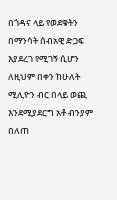በጎዳና ላይ የወደቁትን በማንሳት ሰብአዊ ድጋፍ እያደረገ የሚገኝ ሲሆን ለዚህም በቀን ከሁለት ሚሊዮን ብር በላይ ወጪ እንደሚያደርግ አቶ ብንያም በለጠ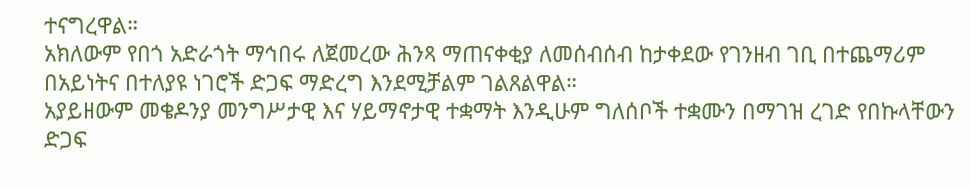ተናግረዋል።
አክለውም የበጎ አድራጎት ማኅበሩ ለጀመረው ሕንጻ ማጠናቀቂያ ለመሰብሰብ ከታቀደው የገንዘብ ገቢ በተጨማሪም በአይነትና በተለያዩ ነገሮች ድጋፍ ማድረግ እንደሚቻልም ገልጸልዋል።
አያይዘውም መቄዶንያ መንግሥታዊ እና ሃይማኖታዊ ተቋማት እንዲሁም ግለሰቦች ተቋሙን በማገዝ ረገድ የበኩላቸውን ድጋፍ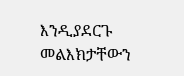እንዲያደርጉ መልእክታቸውን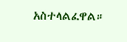አስተላልፈዋል።